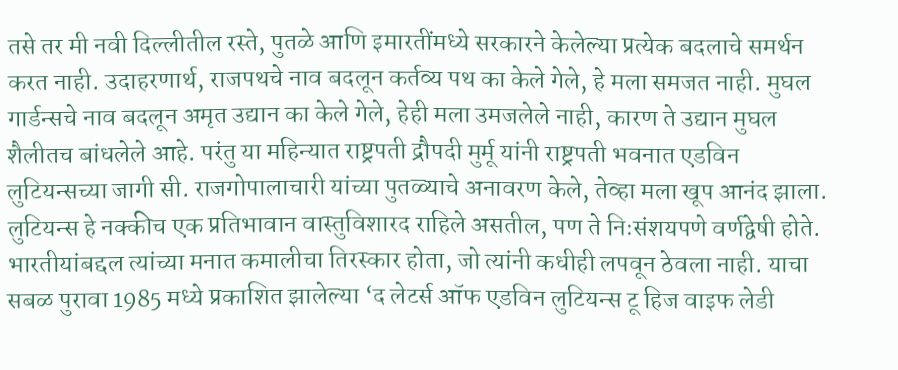तसे तर मी नवी दिल्लीतील रस्ते, पुतळे आणि इमारतींमध्ये सरकारने केलेल्या प्रत्येक बदलाचे समर्थन करत नाही. उदाहरणार्थ, राजपथचे नाव बदलून कर्तव्य पथ का केले गेले, हे मला समजत नाही. मुघल गार्डन्सचे नाव बदलून अमृत उद्यान का केले गेले, हेही मला उमजलेले नाही, कारण ते उद्यान मुघल शैलीतच बांधलेले आहे. परंतु या महिन्यात राष्ट्रपती द्रौपदी मुर्मू यांनी राष्ट्रपती भवनात एडविन लुटियन्सच्या जागी सी. राजगोपालाचारी यांच्या पुतळ्याचे अनावरण केले, तेव्हा मला खूप आनंद झाला. लुटियन्स हे नक्कीच एक प्रतिभावान वास्तुविशारद राहिले असतील, पण ते निःसंशयपणे वर्णद्वेषी होते. भारतीयांबद्दल त्यांच्या मनात कमालीचा तिरस्कार होता, जो त्यांनी कधीही लपवून ठेवला नाही. याचा सबळ पुरावा 1985 मध्ये प्रकाशित झालेल्या ‘द लेटर्स ऑफ एडविन लुटियन्स टू हिज वाइफ लेडी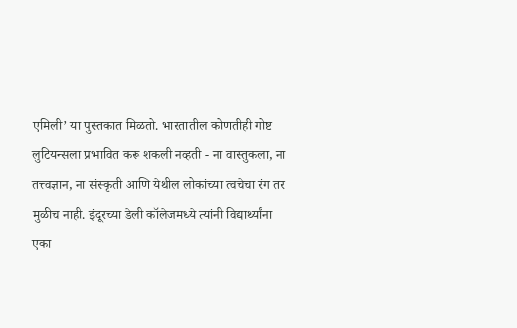एमिली’ या पुस्तकात मिळतो. भारतातील कोणतीही गोष्ट लुटियन्सला प्रभावित करू शकली नव्हती - ना वास्तुकला, ना तत्त्वज्ञान, ना संस्कृती आणि येथील लोकांच्या त्वचेचा रंग तर मुळीच नाही. इंदूरच्या डेली कॉलेजमध्ये त्यांनी विद्यार्थ्यांना एका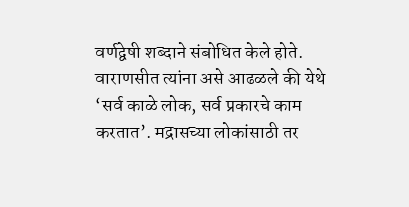वर्णद्वेषी शब्दाने संबोधित केले होते. वाराणसीत त्यांना असे आढळले की येथे ‘सर्व काळे लोक, सर्व प्रकारचे काम करतात’. मद्रासच्या लोकांसाठी तर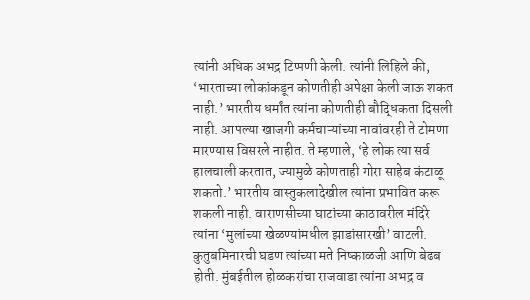त्यांनी अधिक अभद्र टिप्पणी केली. त्यांनी लिहिले की, ‘भारताच्या लोकांकडून कोणतीही अपेक्षा केली जाऊ शकत नाही.’ भारतीय धर्मांत त्यांना कोणतीही बौद्धिकता दिसली नाही. आपल्या खाजगी कर्मचाऱ्यांच्या नावांवरही ते टोमणा मारण्यास विसरले नाहीत. ते म्हणाले, ‘हे लोक त्या सर्व हालचाली करतात, ज्यामुळे कोणताही गोरा साहेब कंटाळू शकतो.’ भारतीय वास्तुकलादेखील त्यांना प्रभावित करू शकली नाही. वाराणसीच्या घाटांच्या काठावरील मंदिरे त्यांना ‘मुलांच्या खेळण्यांमधील झाडांसारखी’ वाटली. कुतुबमिनारची घडण त्यांच्या मते निष्काळजी आणि बेढब होती. मुंबईतील होळकरांचा राजवाडा त्यांना अभद्र व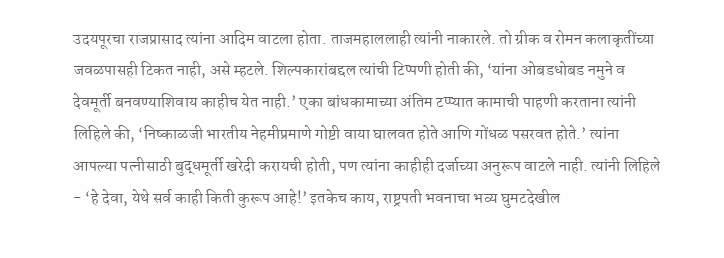उदयपूरचा राजप्रासाद त्यांना आदिम वाटला होता. ताजमहाललाही त्यांनी नाकारले. तो ग्रीक व रोमन कलाकृतींच्या जवळपासही टिकत नाही, असे म्हटले. शिल्पकारांबद्दल त्यांची टिप्पणी होती की, ‘यांना ओबडधोबड नमुने व देवमूर्ती बनवण्याशिवाय काहीच येत नाही.’ एका बांधकामाच्या अंतिम टप्प्यात कामाची पाहणी करताना त्यांनी लिहिले की, ‘निष्काळजी भारतीय नेहमीप्रमाणे गोष्टी वाया घालवत होते आणि गोंधळ पसरवत होते.’ त्यांना आपल्या पत्नीसाठी बुद्धमूर्ती खरेदी करायची होती, पण त्यांना काहीही दर्जाच्या अनुरूप वाटले नाही. त्यांनी लिहिले - ‘हे देवा, येथे सर्व काही किती कुरूप आहे!’ इतकेच काय, राष्ट्रपती भवनाचा भव्य घुमटदेखील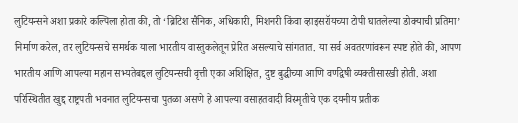लुटियन्सने अशा प्रकारे कल्पिला होता की, तो ‘ब्रिटिश सैनिक, अधिकारी, मिशनरी किंवा व्हाइसरॉयच्या टोपी घातलेल्या डोक्याची प्रतिमा’ निर्माण करेल, तर लुटियन्सचे समर्थक याला भारतीय वास्तुकलेतून प्रेरित असल्याचे सांगतात. या सर्व अवतरणांवरून स्पष्ट होते की, आपण भारतीय आणि आपल्या महान सभ्यतेबद्दल लुटियन्सची वृत्ती एका अशिक्षित, दुष्ट बुद्धीच्या आणि वर्णद्वेषी व्यक्तीसारखी होती. अशा परिस्थितीत खुद्द राष्ट्रपती भवनात लुटियन्सचा पुतळा असणे हे आपल्या वसाहतवादी विस्मृतीचे एक दयनीय प्रतीक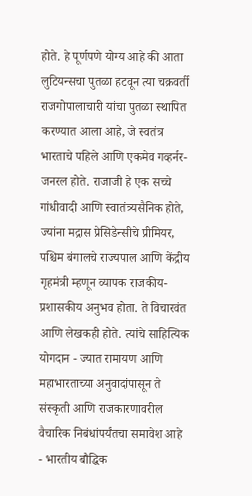होते. हे पूर्णपणे योग्य आहे की आता लुटियन्सचा पुतळा हटवून त्या चक्रवर्ती राजगोपालाचारी यांचा पुतळा स्थापित करण्यात आला आहे, जे स्वतंत्र भारताचे पहिले आणि एकमेव गव्हर्नर-जनरल होते. राजाजी हे एक सच्चे गांधीवादी आणि स्वातंत्र्यसैनिक होते, ज्यांना मद्रास प्रेसिडेन्सीचे प्रीमियर, पश्चिम बंगालचे राज्यपाल आणि केंद्रीय गृहमंत्री म्हणून व्यापक राजकीय-प्रशासकीय अनुभव होता. ते विचारवंत आणि लेखकही होते. त्यांचे साहित्यिक योगदान - ज्यात रामायण आणि महाभारताच्या अनुवादांपासून ते संस्कृती आणि राजकारणावरील वैचारिक निबंधांपर्यंतचा समावेश आहे - भारतीय बौद्धिक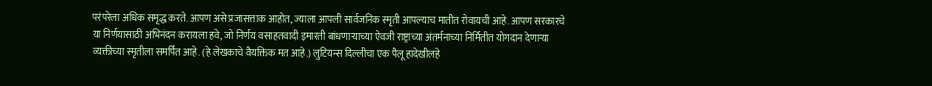परंपरेला अधिक समृद्ध करते. आपण असे प्रजासत्ताक आहोत, ज्याला आपली सार्वजनिक स्मृती आपल्याच मातीत रोवायची आहे. आपण सरकारचे या निर्णयासाठी अभिनंदन करायला हवे, जो निर्णय वसाहतवादी इमारती बांधणाऱ्याच्या ऐवजी राष्ट्राच्या अंतर्मनाच्या निर्मितीत योगदान देणाऱ्या व्यक्तीच्या स्मृतीला समर्पित आहे. (हे लेखकाचे वैयक्तिक मत आहे.) लुटियन्स दिल्लीचा एक पैलू हादेखीलहे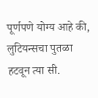पूर्णपणे योग्य आहे की, लुटियन्सचा पुतळा हटवून त्या सी.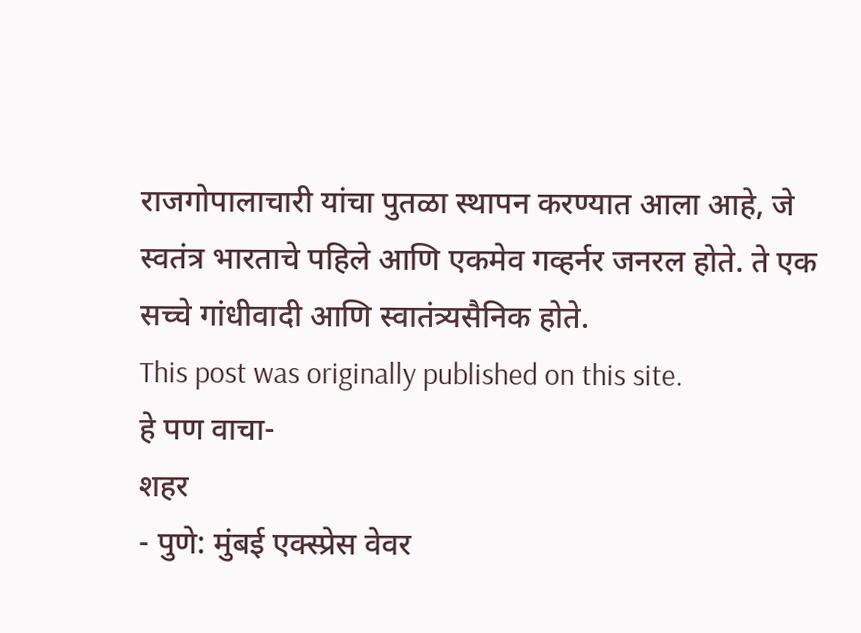राजगोपालाचारी यांचा पुतळा स्थापन करण्यात आला आहे, जे स्वतंत्र भारताचे पहिले आणि एकमेव गव्हर्नर जनरल होते. ते एक सच्चे गांधीवादी आणि स्वातंत्र्यसैनिक होते.
This post was originally published on this site.
हे पण वाचा-
शहर
- पुणे: मुंबई एक्स्प्रेस वेवर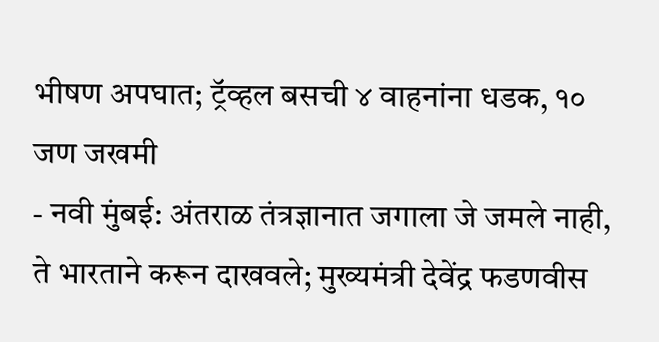भीषण अपघात; ट्रॅव्हल बसची ४ वाहनांना धडक, १० जण जखमी
- नवी मुंबई: अंतराळ तंत्रज्ञानात जगाला जे जमले नाही, ते भारताने करून दाखवले; मुख्यमंत्री देवेंद्र फडणवीस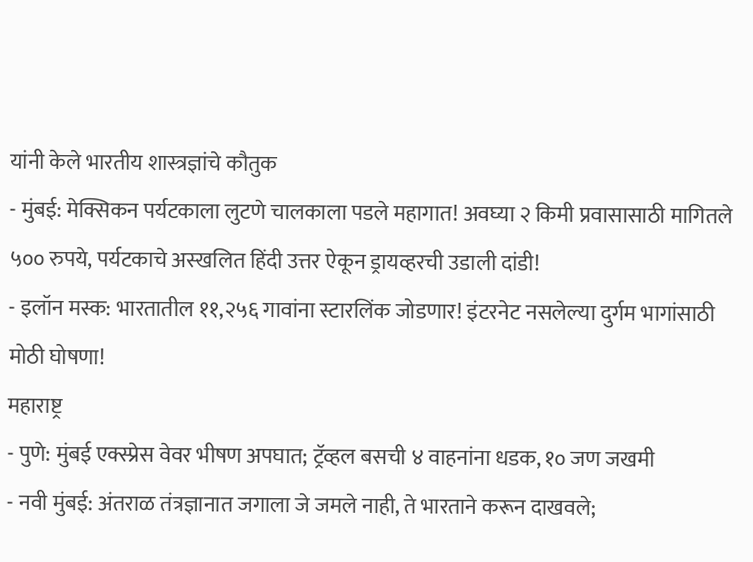यांनी केले भारतीय शास्त्रज्ञांचे कौतुक
- मुंबई: मेक्सिकन पर्यटकाला लुटणे चालकाला पडले महागात! अवघ्या २ किमी प्रवासासाठी मागितले ५०० रुपये, पर्यटकाचे अस्खलित हिंदी उत्तर ऐकून ड्रायव्हरची उडाली दांडी!
- इलॉन मस्क: भारतातील ११,२५६ गावांना स्टारलिंक जोडणार! इंटरनेट नसलेल्या दुर्गम भागांसाठी मोठी घोषणा!
महाराष्ट्र
- पुणे: मुंबई एक्स्प्रेस वेवर भीषण अपघात; ट्रॅव्हल बसची ४ वाहनांना धडक, १० जण जखमी
- नवी मुंबई: अंतराळ तंत्रज्ञानात जगाला जे जमले नाही, ते भारताने करून दाखवले;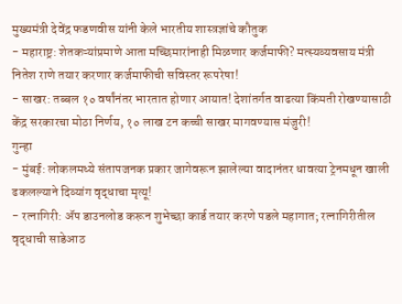मुख्यमंत्री देवेंद्र फडणवीस यांनी केले भारतीय शास्त्रज्ञांचे कौतुक
- महाराष्ट्र: शेतकऱ्यांप्रमाणे आता मच्छिमारांनाही मिळणार कर्जमाफी? मत्स्यव्यवसाय मंत्री नितेश राणे तयार करणार कर्जमाफीची सविस्तर रूपरेषा!
- साखर: तब्बल १० वर्षांनंतर भारतात होणार आयात! देशांतर्गत वाढत्या किंमती रोखण्यासाठी केंद्र सरकारचा मोठा निर्णय, १० लाख टन कच्ची साखर मागवण्यास मंजुरी!
गुन्हा
- मुंबई: लोकलमध्ये संतापजनक प्रकार जागेवरून झालेल्या वादानंतर धावत्या ट्रेनमधून खाली ढकलल्याने दिव्यांग वृद्धाचा मृत्यू!
- रत्नागिरी: ॲप डाउनलोड करून शुभेच्छा कार्ड तयार करणे पडले महागात; रत्नागिरीतील वृद्धाची साडेआठ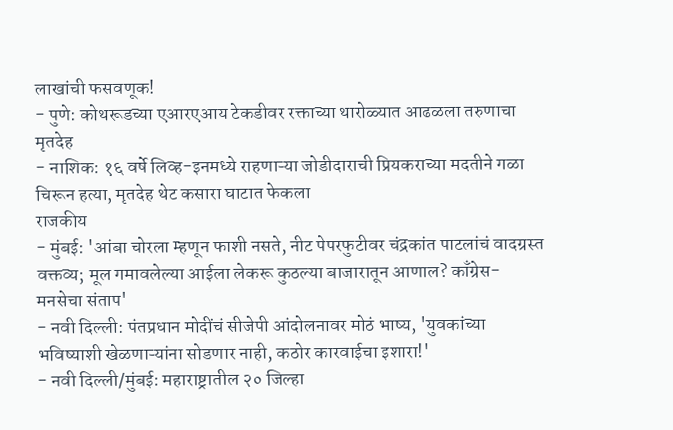लाखांची फसवणूक!
- पुणे: कोथरूडच्या एआरएआय टेकडीवर रक्ताच्या थारोळ्यात आढळला तरुणाचा मृतदेह
- नाशिक: १६ वर्षे लिव्ह-इनमध्ये राहणाऱ्या जोडीदाराची प्रियकराच्या मदतीने गळा चिरून हत्या, मृतदेह थेट कसारा घाटात फेकला
राजकीय
- मुंबई: 'आंबा चोरला म्हणून फाशी नसते, नीट पेपरफुटीवर चंद्रकांत पाटलांचं वादग्रस्त वक्तव्य; मूल गमावलेल्या आईला लेकरू कुठल्या बाजारातून आणाल? काँग्रेस-मनसेचा संताप'
- नवी दिल्ली: पंतप्रधान मोदींचं सीजेपी आंदोलनावर मोठं भाष्य, 'युवकांच्या भविष्याशी खेळणाऱ्यांना सोडणार नाही, कठोर कारवाईचा इशारा!'
- नवी दिल्ली/मुंबई: महाराष्ट्रातील २० जिल्हा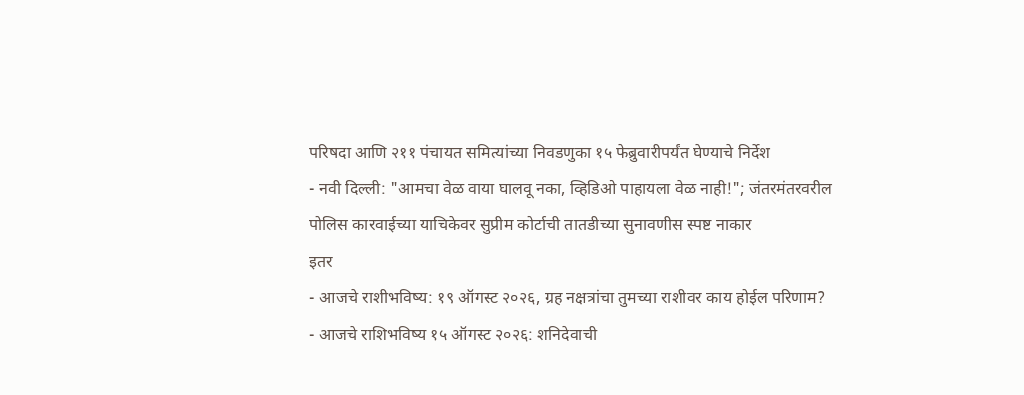परिषदा आणि २११ पंचायत समित्यांच्या निवडणुका १५ फेब्रुवारीपर्यंत घेण्याचे निर्देश
- नवी दिल्ली: "आमचा वेळ वाया घालवू नका, व्हिडिओ पाहायला वेळ नाही!"; जंतरमंतरवरील पोलिस कारवाईच्या याचिकेवर सुप्रीम कोर्टाची तातडीच्या सुनावणीस स्पष्ट नाकार
इतर
- आजचे राशीभविष्य: १९ ऑगस्ट २०२६, ग्रह नक्षत्रांचा तुमच्या राशीवर काय होईल परिणाम?
- आजचे राशिभविष्य १५ ऑगस्ट २०२६: शनिदेवाची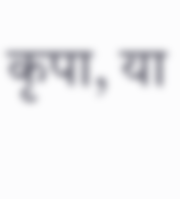कृपा, या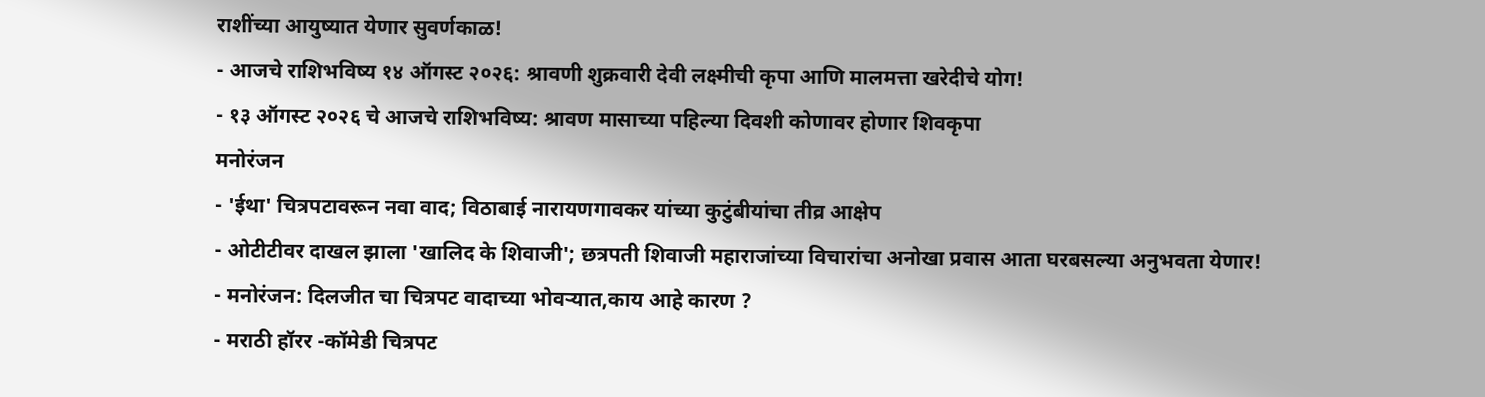राशींच्या आयुष्यात येणार सुवर्णकाळ!
- आजचे राशिभविष्य १४ ऑगस्ट २०२६: श्रावणी शुक्रवारी देवी लक्ष्मीची कृपा आणि मालमत्ता खरेदीचे योग!
- १३ ऑगस्ट २०२६ चे आजचे राशिभविष्य: श्रावण मासाच्या पहिल्या दिवशी कोणावर होणार शिवकृपा
मनोरंजन
- 'ईथा' चित्रपटावरून नवा वाद; विठाबाई नारायणगावकर यांच्या कुटुंबीयांचा तीव्र आक्षेप
- ओटीटीवर दाखल झाला 'खालिद के शिवाजी'; छत्रपती शिवाजी महाराजांच्या विचारांचा अनोखा प्रवास आता घरबसल्या अनुभवता येणार!
- मनोरंजन: दिलजीत चा चित्रपट वादाच्या भोवऱ्यात,काय आहे कारण ?
- मराठी हॉरर -कॉमेडी चित्रपट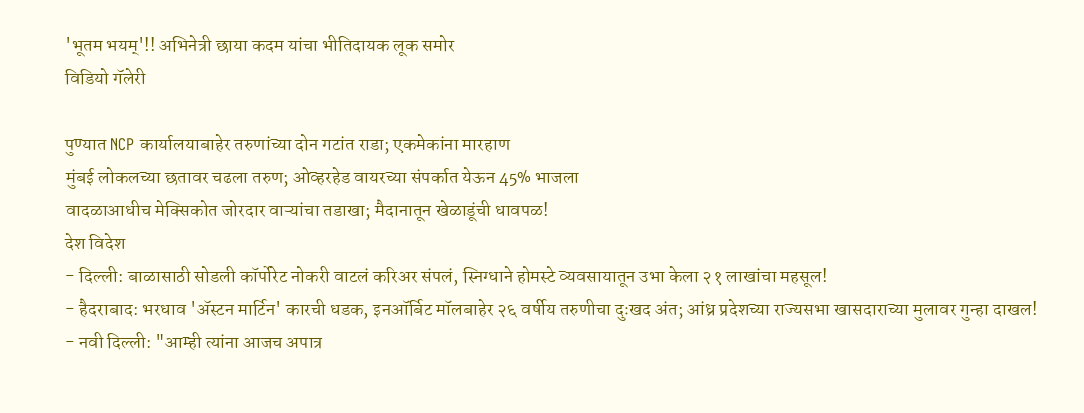'भूतम भयम्'!! अभिनेत्री छाया कदम यांचा भीतिदायक लूक समोर
विडियो गॅलेरी

पुण्यात NCP कार्यालयाबाहेर तरुणांच्या दोन गटांत राडा; एकमेकांना मारहाण
मुंबई लोकलच्या छतावर चढला तरुण; ओव्हरहेड वायरच्या संपर्कात येऊन 45% भाजला
वादळाआधीच मेक्सिकोत जोरदार वाऱ्यांचा तडाखा; मैदानातून खेळाडूंची धावपळ!
देश विदेश
- दिल्ली: बाळासाठी सोडली कॉर्पोरेट नोकरी वाटलं करिअर संपलं, स्निग्धाने होमस्टे व्यवसायातून उभा केला २१ लाखांचा महसूल!
- हैदराबाद: भरधाव 'ॲस्टन मार्टिन' कारची धडक, इनऑर्बिट मॉलबाहेर २६ वर्षीय तरुणीचा दुःखद अंत; आंध्र प्रदेशच्या राज्यसभा खासदाराच्या मुलावर गुन्हा दाखल!
- नवी दिल्ली: "आम्ही त्यांना आजच अपात्र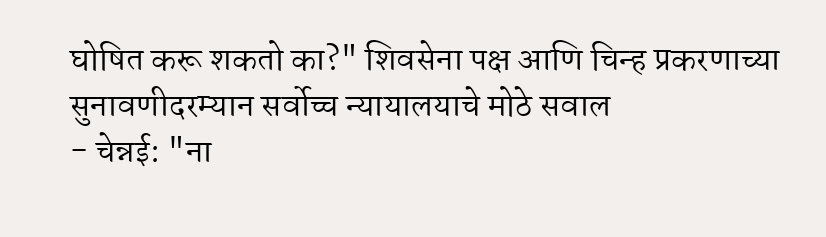घोषित करू शकतो का?" शिवसेना पक्ष आणि चिन्ह प्रकरणाच्या सुनावणीदरम्यान सर्वोच्च न्यायालयाचे मोठे सवाल
- चेन्नई: "ना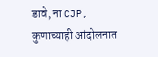डावे, ना CJP, कुणाच्याही आंदोलनात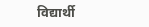विद्यार्थी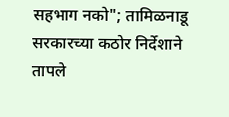सहभाग नको"; तामिळनाडू सरकारच्या कठोर निर्देशाने तापले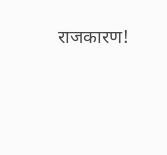राजकारण!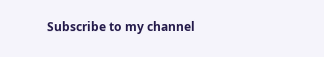Subscribe to my channel